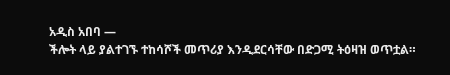አዲስ አበባ —
ችሎት ላይ ያልተገኙ ተከሳሾች መጥሪያ እንዲደርሳቸው በድጋሚ ትዕዛዝ ወጥቷል።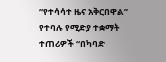“የተሳሳተ ዜና አቅርበዋል” የተባሉ የሚድያ ተቋማት ተጠሪዎች “በካባድ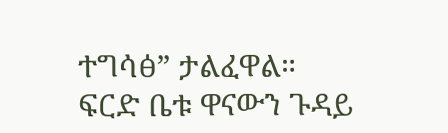ተግሳፅ” ታልፈዋል።
ፍርድ ቤቱ ዋናውን ጉዳይ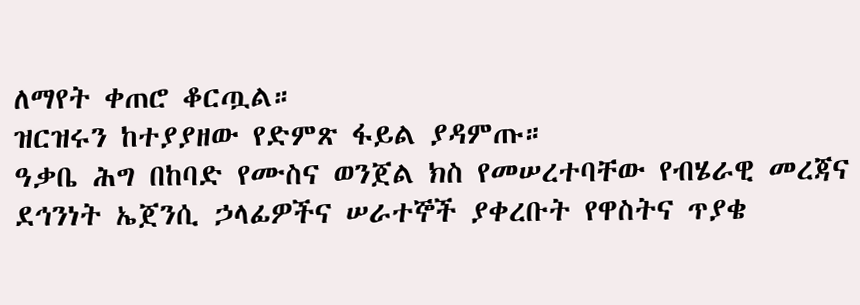ለማየት ቀጠሮ ቆርጧል።
ዝርዝሩን ከተያያዘው የድምጽ ፋይል ያዳምጡ።
ዓቃቤ ሕግ በከባድ የሙስና ወንጀል ክስ የመሠረተባቸው የብሄራዊ መረጃና ደኅንነት ኤጀንሲ ኃላፊዎችና ሠራተኞች ያቀረቡት የዋስትና ጥያቄ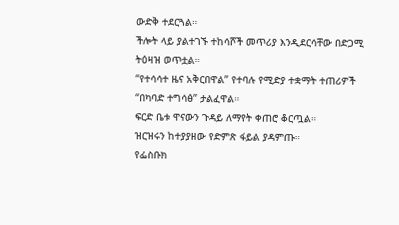ውድቅ ተደርጓል።
ችሎት ላይ ያልተገኙ ተከሳሾች መጥሪያ እንዲደርሳቸው በድጋሚ ትዕዛዝ ወጥቷል።
“የተሳሳተ ዜና አቅርበዋል” የተባሉ የሚድያ ተቋማት ተጠሪዎች “በካባድ ተግሳፅ” ታልፈዋል።
ፍርድ ቤቱ ዋናውን ጉዳይ ለማየት ቀጠሮ ቆርጧል።
ዝርዝሩን ከተያያዘው የድምጽ ፋይል ያዳምጡ።
የፌስቡክ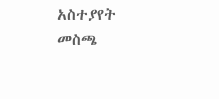አስተያየት መስጫ